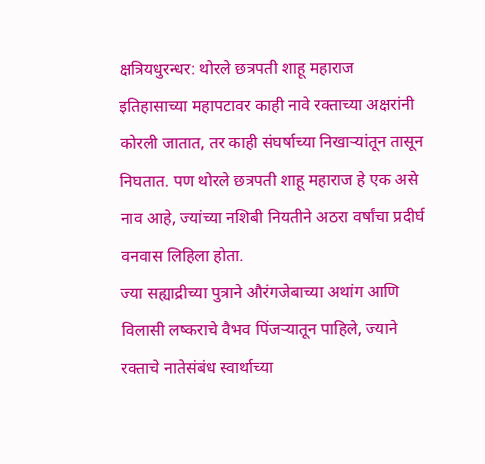क्षत्रियधुरन्धर: थोरले छत्रपती शाहू महाराज
इतिहासाच्या महापटावर काही नावे रक्ताच्या अक्षरांनी कोरली जातात, तर काही संघर्षाच्या निखाऱ्यांतून तासून निघतात. पण थोरले छत्रपती शाहू महाराज हे एक असे नाव आहे, ज्यांच्या नशिबी नियतीने अठरा वर्षांचा प्रदीर्घ वनवास लिहिला होता.
ज्या सह्याद्रीच्या पुत्राने औरंगजेबाच्या अथांग आणि विलासी लष्कराचे वैभव पिंजऱ्यातून पाहिले, ज्याने रक्ताचे नातेसंबंध स्वार्थाच्या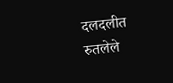दलदलीत रुतलेले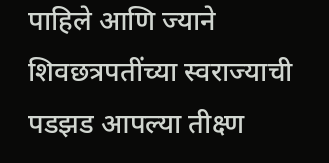पाहिले आणि ज्याने शिवछत्रपतींच्या स्वराज्याची पडझड आपल्या तीक्ष्ण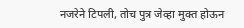नजरेने टिपली, तोच पुत्र जेव्हा मुक्त होऊन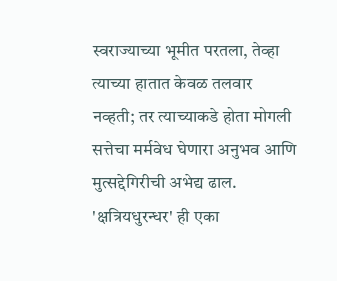स्वराज्याच्या भूमीत परतला, तेव्हा त्याच्या हातात केवळ तलवार नव्हती; तर त्याच्याकडे होता मोगली सत्तेचा मर्मवेध घेणारा अनुभव आणि मुत्सद्देगिरीची अभेद्य ढाल.
'क्षत्रियधुरन्धर' ही एका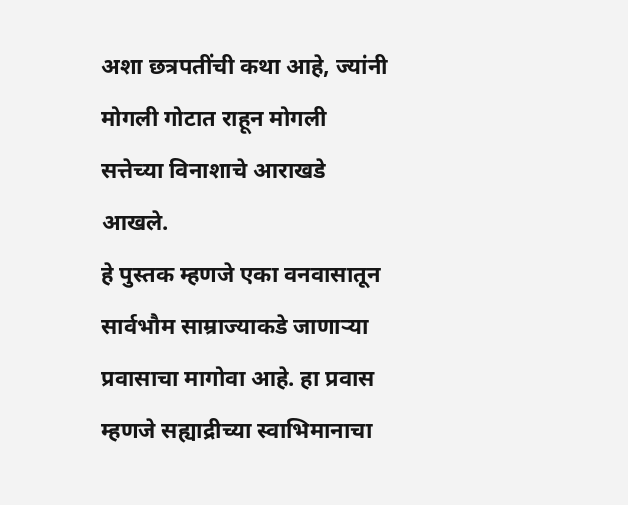अशा छत्रपतींची कथा आहे, ज्यांनी मोगली गोटात राहून मोगली सत्तेच्या विनाशाचे आराखडे आखले.
हे पुस्तक म्हणजे एका वनवासातून सार्वभौम साम्राज्याकडे जाणाऱ्या प्रवासाचा मागोवा आहे. हा प्रवास म्हणजे सह्याद्रीच्या स्वाभिमानाचा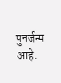पुनर्जन्म आहे.